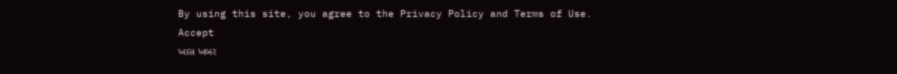By using this site, you agree to the Privacy Policy and Terms of Use.
Accept
ખાસ ખબર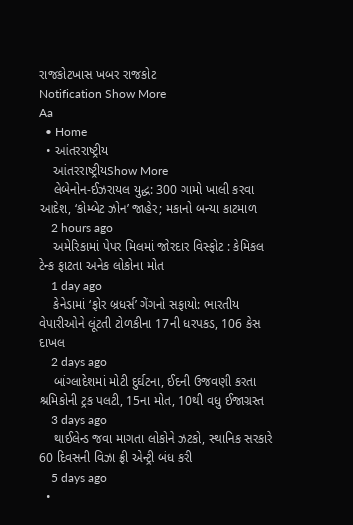રાજકોટખાસ ખબર રાજકોટ
Notification Show More
Aa
  • Home
  • આંતરરાષ્ટ્રીય
    આંતરરાષ્ટ્રીયShow More
    લેબેનોન-ઈઝરાયલ યુદ્ધ: 300 ગામો ખાલી કરવા આદેશ, ‘કોમ્બેટ ઝોન’ જાહેર; મકાનો બન્યા કાટમાળ
    2 hours ago
    અમેરિકામાં પેપર મિલમાં જોરદાર વિસ્ફોટ : કેમિકલ ટેન્ક ફાટતા અનેક લોકોના મોત
    1 day ago
    કેનેડામાં ‘ફોર બ્રધર્સ’ ગેંગનો સફાયો: ભારતીય વેપારીઓને લૂંટતી ટોળકીના 17ની ધરપકડ, 106 કેસ દાખલ
    2 days ago
    બાંગ્લાદેશમાં મોટી દુર્ઘટના, ઈદની ઉજવણી કરતા શ્રમિકોની ટ્રક પલટી, 15ના મોત, 10થી વધુ ઈજાગ્રસ્ત
    3 days ago
    થાઈલેન્ડ જવા માગતા લોકોને ઝટકો, સ્થાનિક સરકારે 60 દિવસની વિઝા ફ્રી એન્ટ્રી બંધ કરી
    5 days ago
  •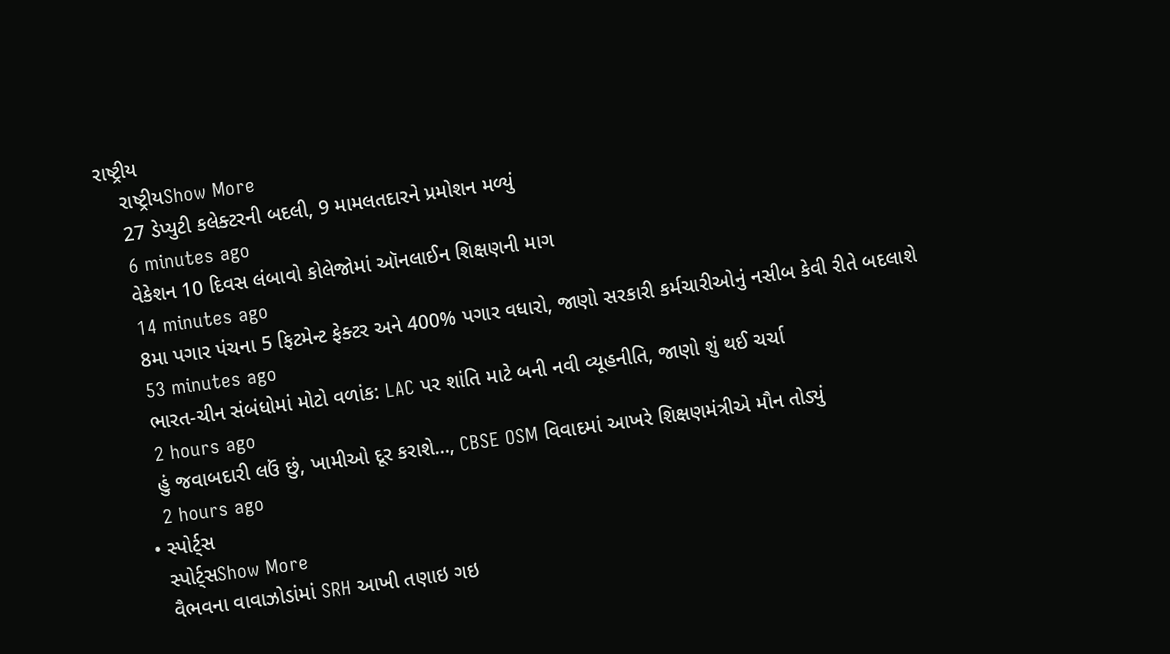રાષ્ટ્રીય
    રાષ્ટ્રીયShow More
    27 ડેપ્યુટી કલેક્ટરની બદલી, 9 મામલતદારને પ્રમોશન મળ્યું
    6 minutes ago
    વેકેશન 10 દિવસ લંબાવો કોલેજોમાં ઑનલાઈન શિક્ષણની માગ
    14 minutes ago
    8મા પગાર પંચના 5 ફિટમેન્ટ ફેક્ટર અને 400% પગાર વધારો, જાણો સરકારી કર્મચારીઓનું નસીબ કેવી રીતે બદલાશે
    53 minutes ago
    ભારત-ચીન સંબંધોમાં મોટો વળાંક: LAC પર શાંતિ માટે બની નવી વ્યૂહનીતિ, જાણો શું થઈ ચર્ચા
    2 hours ago
    હું જવાબદારી લઉં છું, ખામીઓ દૂર કરાશે…, CBSE OSM વિવાદમાં આખરે શિક્ષણમંત્રીએ મૌન તોડ્યું
    2 hours ago
  • સ્પોર્ટ્સ
    સ્પોર્ટ્સShow More
    વૈભવના વાવાઝોડાંમાં SRH આખી તણાઇ ગઇ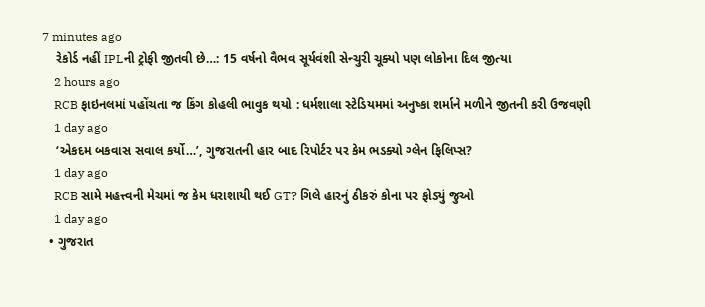7 minutes ago
    રેકોર્ડ નહીં IPLની ટ્રોફી જીતવી છે…: 15 વર્ષનો વૈભવ સૂર્યવંશી સેન્ચુરી ચૂક્યો પણ લોકોના દિલ જીત્યા
    2 hours ago
    RCB ફાઇનલમાં પહોંચતા જ કિંગ કોહલી ભાવુક થયો : ધર્મશાલા સ્ટેડિયમમાં અનુષ્કા શર્માને મળીને જીતની કરી ઉજવણી
    1 day ago
    ‘એકદમ બકવાસ સવાલ કર્યો…’, ગુજરાતની હાર બાદ રિપોર્ટર પર કેમ ભડક્યો ગ્લેન ફિલિપ્સ?
    1 day ago
    RCB સામે મહત્ત્વની મેચમાં જ કેમ ધરાશાયી થઈ GT? ગિલે હારનું ઠીકરું કોના પર ફોડ્યું જુઓ
    1 day ago
  • ગુજરાત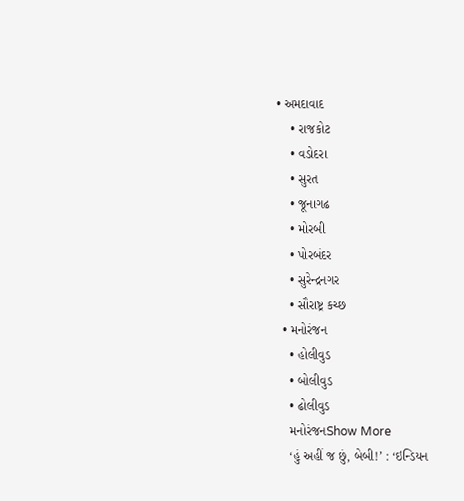• અમદાવાદ
    • રાજકોટ
    • વડોદરા
    • સુરત
    • જૂનાગઢ
    • મોરબી
    • પોરબંદર
    • સુરેન્દ્રનગર
    • સૌરાષ્ટ્ર કચ્છ
  • મનોરંજન
    • હોલીવુડ
    • બોલીવુડ
    • ઢોલીવુડ
    મનોરંજનShow More
    ‘હું અહીં જ છું, બેબી!’ : ‘ઇન્ડિયન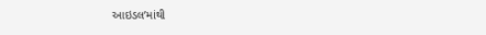આઇડલ’માંથી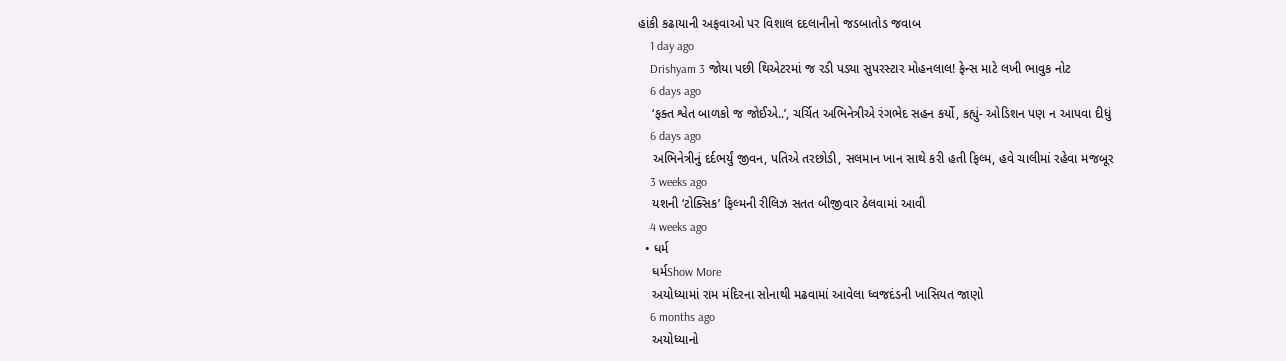હાંકી કઢાયાની અફવાઓ પર વિશાલ દદલાનીનો જડબાતોડ જવાબ
    1 day ago
    Drishyam 3 જોયા પછી થિએટરમાં જ રડી પડ્યા સુપરસ્ટાર મોહનલાલ! ફેન્સ માટે લખી ભાવુક નોટ
    6 days ago
    ‘ફક્ત શ્વેત બાળકો જ જોઈએ..’, ચર્ચિત અભિનેત્રીએ રંગભેદ સહન કર્યો, કહ્યું- ઓડિશન પણ ન આપવા દીધું
    6 days ago
    અભિનેત્રીનું દર્દભર્યું જીવન, પતિએ તરછોડી, સલમાન ખાન સાથે કરી હતી ફિલ્મ, હવે ચાલીમાં રહેવા મજબૂર
    3 weeks ago
    યશની ‘ટોક્સિક’ ફિલ્મની રીલિઝ સતત બીજીવાર ઠેલવામાં આવી
    4 weeks ago
  • ધર્મ
    ધર્મShow More
    અયોધ્યામાં રામ મંદિરના સોનાથી મઢવામાં આવેલા ધ્વજદંડની ખાસિયત જાણો
    6 months ago
    અયોધ્યાનો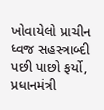ખોવાયેલો પ્રાચીન ધ્વજ સહસ્ત્રાબ્દી પછી પાછો ફર્યો, પ્રધાનમંત્રી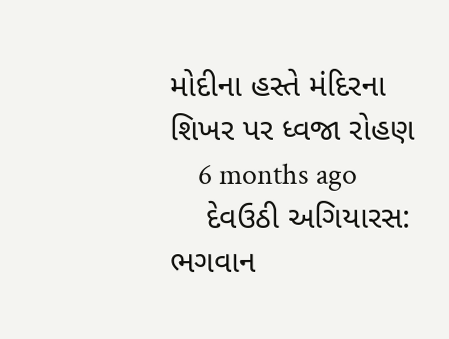મોદીના હસ્તે મંદિરના શિખર પર ધ્વજા રોહણ
    6 months ago
    દેવઉઠી અગિયારસ: ભગવાન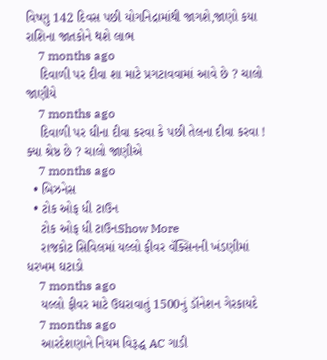વિષ્ણુ 142 દિવસ પછી યોગનિદ્રામાંથી જાગશે,જાણો કયા રાશિના જાતકોને થશે લાભ
    7 months ago
    દિવાળી પર દીવા શા માટે પ્રગટાવવામાં આવે છે ? ચાલો જાણીયે
    7 months ago
    દિવાળી પર ઘીના દીવા કરવા કે પછી તેલના દીવા કરવા ! ક્યા શ્રેષ્ઠ છે ? ચાલો જાણીએ
    7 months ago
  • બિઝનેસ
  • ટોક ઓફ ધી ટાઉન
    ટોક ઓફ ધી ટાઉનShow More
    રાજકોટ સિવિલમાં યલ્લો ફીવર વૅક્સિનની ખંડણીમાં ધરખમ ઘટાડો
    7 months ago
    યલ્લો ફીવર માટે ઉઘરાવાતું 1500નું ડૉનેશન ગેરકાયદે
    7 months ago
    આરદેશણાને નિયમ વિરૂદ્ધ AC ગાડી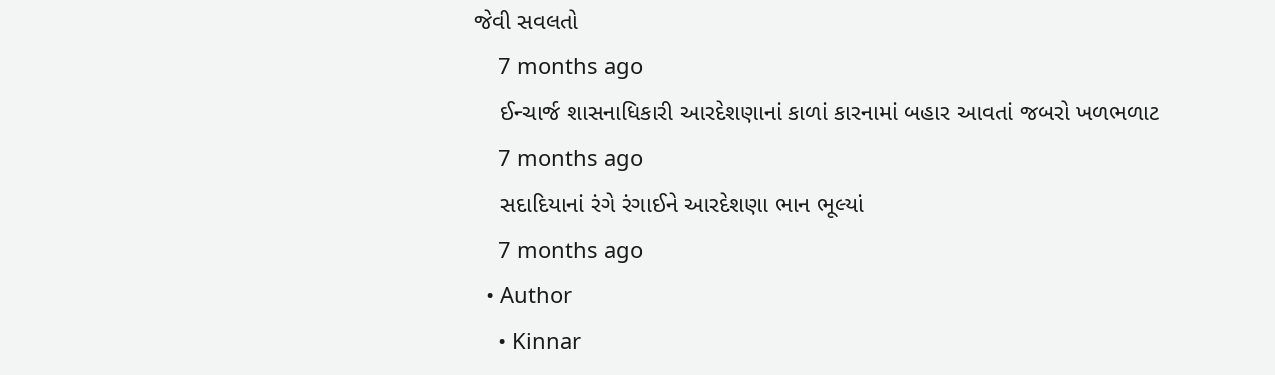જેવી સવલતો
    7 months ago
    ઈન્ચાર્જ શાસનાધિકારી આરદેશણાનાં કાળાં કારનામાં બહાર આવતાં જબરો ખળભળાટ
    7 months ago
    સદાદિયાનાં રંગે રંગાઈને આરદેશણા ભાન ભૂલ્યાં
    7 months ago
  • Author
    • Kinnar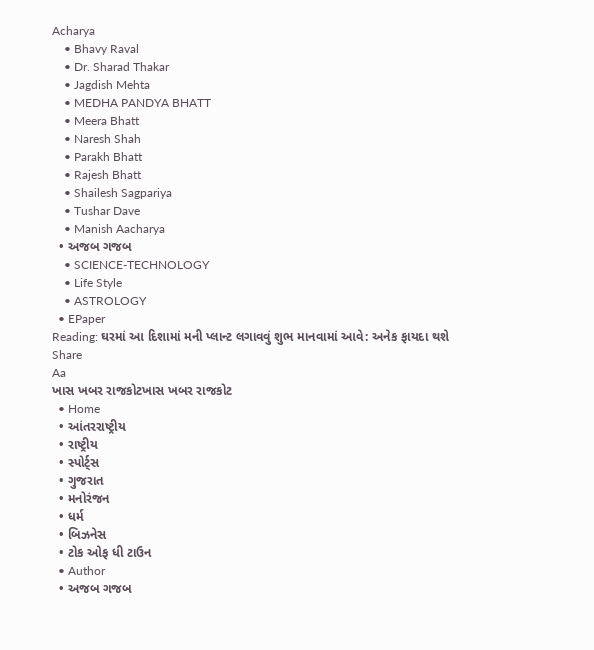Acharya
    • Bhavy Raval
    • Dr. Sharad Thakar
    • Jagdish Mehta
    • MEDHA PANDYA BHATT
    • Meera Bhatt
    • Naresh Shah
    • Parakh Bhatt
    • Rajesh Bhatt
    • Shailesh Sagpariya
    • Tushar Dave
    • Manish Aacharya
  • અજબ ગજબ
    • SCIENCE-TECHNOLOGY
    • Life Style
    • ASTROLOGY
  • EPaper
Reading: ઘરમાં આ દિશામાં મની પ્લાન્ટ લગાવવું શુભ માનવામાં આવે: અનેક ફાયદા થશે
Share
Aa
ખાસ ખબર રાજકોટખાસ ખબર રાજકોટ
  • Home
  • આંતરરાષ્ટ્રીય
  • રાષ્ટ્રીય
  • સ્પોર્ટ્સ
  • ગુજરાત
  • મનોરંજન
  • ધર્મ
  • બિઝનેસ
  • ટોક ઓફ ધી ટાઉન
  • Author
  • અજબ ગજબ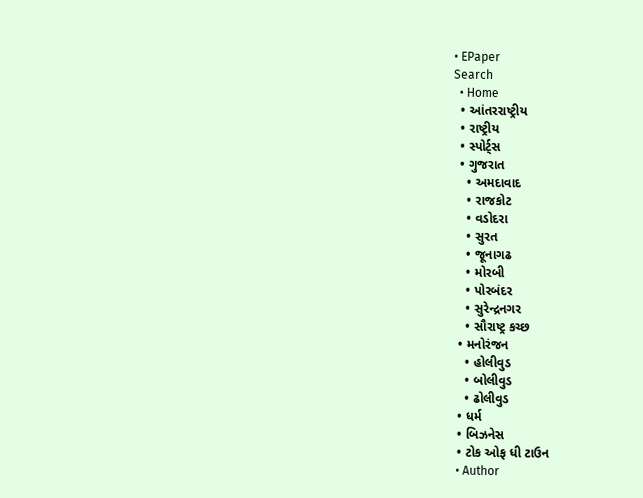• EPaper
Search
  • Home
  • આંતરરાષ્ટ્રીય
  • રાષ્ટ્રીય
  • સ્પોર્ટ્સ
  • ગુજરાત
    • અમદાવાદ
    • રાજકોટ
    • વડોદરા
    • સુરત
    • જૂનાગઢ
    • મોરબી
    • પોરબંદર
    • સુરેન્દ્રનગર
    • સૌરાષ્ટ્ર કચ્છ
  • મનોરંજન
    • હોલીવુડ
    • બોલીવુડ
    • ઢોલીવુડ
  • ધર્મ
  • બિઝનેસ
  • ટોક ઓફ ધી ટાઉન
  • Author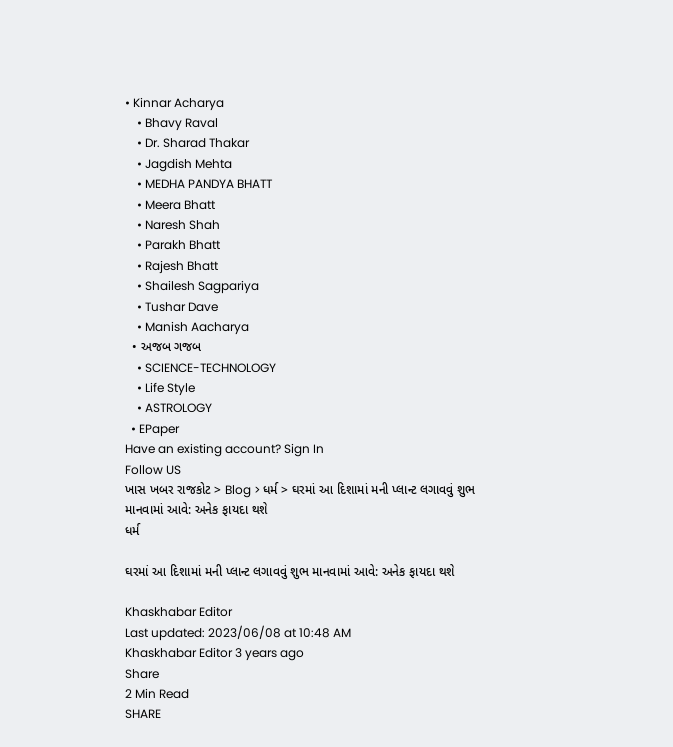• Kinnar Acharya
    • Bhavy Raval
    • Dr. Sharad Thakar
    • Jagdish Mehta
    • MEDHA PANDYA BHATT
    • Meera Bhatt
    • Naresh Shah
    • Parakh Bhatt
    • Rajesh Bhatt
    • Shailesh Sagpariya
    • Tushar Dave
    • Manish Aacharya
  • અજબ ગજબ
    • SCIENCE-TECHNOLOGY
    • Life Style
    • ASTROLOGY
  • EPaper
Have an existing account? Sign In
Follow US
ખાસ ખબર રાજકોટ > Blog > ધર્મ > ઘરમાં આ દિશામાં મની પ્લાન્ટ લગાવવું શુભ માનવામાં આવે: અનેક ફાયદા થશે
ધર્મ

ઘરમાં આ દિશામાં મની પ્લાન્ટ લગાવવું શુભ માનવામાં આવે: અનેક ફાયદા થશે

Khaskhabar Editor
Last updated: 2023/06/08 at 10:48 AM
Khaskhabar Editor 3 years ago
Share
2 Min Read
SHARE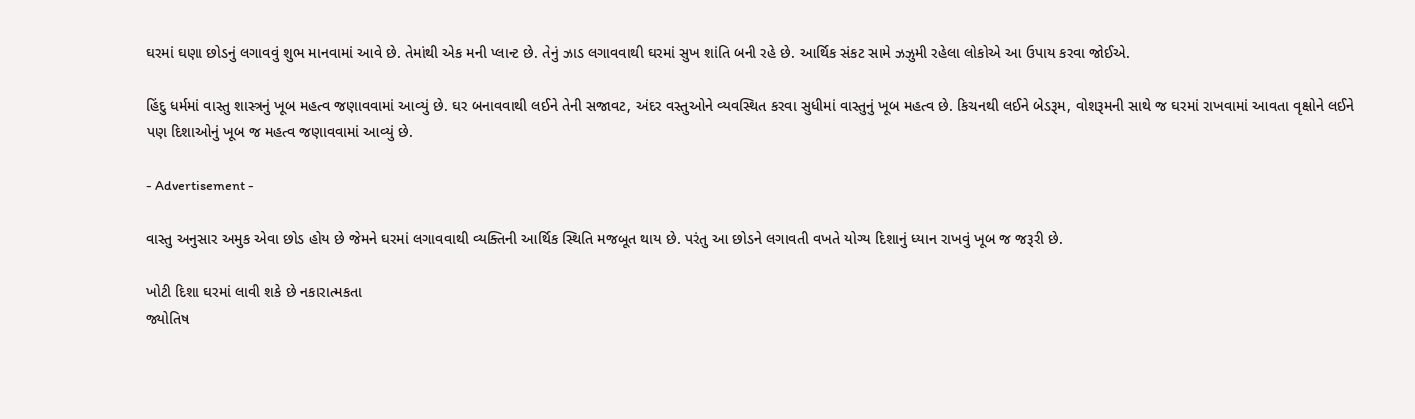ઘરમાં ઘણા છોડનું લગાવવું શુભ માનવામાં આવે છે. તેમાંથી એક મની પ્લાન્ટ છે. તેનું ઝાડ લગાવવાથી ઘરમાં સુખ શાંતિ બની રહે છે. આર્થિક સંકટ સામે ઝઝુમી રહેલા લોકોએ આ ઉપાય કરવા જોઈએ.

હિંદુ ધર્મમાં વાસ્તુ શાસ્ત્રનું ખૂબ મહત્વ જણાવવામાં આવ્યું છે. ઘર બનાવવાથી લઈને તેની સજાવટ, અંદર વસ્તુઓને વ્યવસ્થિત કરવા સુધીમાં વાસ્તુનું ખૂબ મહત્વ છે. કિચનથી લઈને બેડરૂમ, વોશરૂમની સાથે જ ઘરમાં રાખવામાં આવતા વૃક્ષોને લઈને પણ દિશાઓનું ખૂબ જ મહત્વ જણાવવામાં આવ્યું છે.

- Advertisement -

વાસ્તુ અનુસાર અમુક એવા છોડ હોય છે જેમને ઘરમાં લગાવવાથી વ્યક્તિની આર્થિક સ્થિતિ મજબૂત થાય છે. પરંતુ આ છોડને લગાવતી વખતે યોગ્ય દિશાનું ધ્યાન રાખવું ખૂબ જ જરૂરી છે.

ખોટી દિશા ઘરમાં લાવી શકે છે નકારાત્મકતા
જ્યોતિષ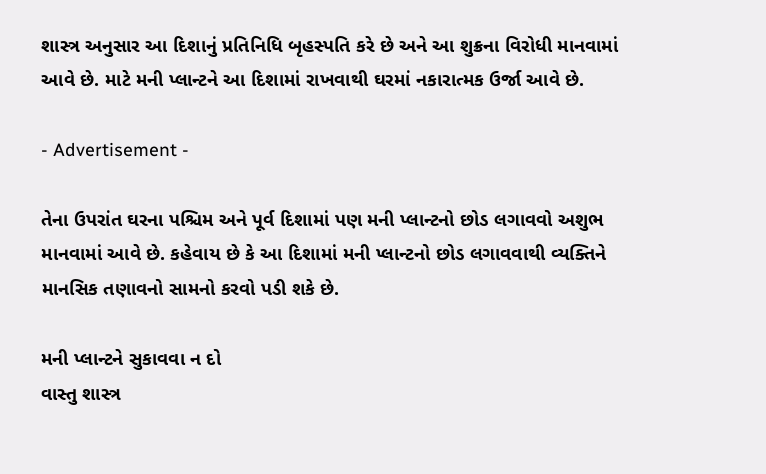શાસ્ત્ર અનુસાર આ દિશાનું પ્રતિનિધિ બૃહસ્પતિ કરે છે અને આ શુક્રના વિરોધી માનવામાં આવે છે. માટે મની પ્લાન્ટને આ દિશામાં રાખવાથી ઘરમાં નકારાત્મક ઉર્જા આવે છે.

- Advertisement -

તેના ઉપરાંત ઘરના પશ્ચિમ અને પૂર્વ દિશામાં પણ મની પ્લાન્ટનો છોડ લગાવવો અશુભ માનવામાં આવે છે. કહેવાય છે કે આ દિશામાં મની પ્લાન્ટનો છોડ લગાવવાથી વ્યક્તિને માનસિક તણાવનો સામનો કરવો પડી શકે છે.

મની પ્લાન્ટને સુકાવવા ન દો
વાસ્તુ શાસ્ત્ર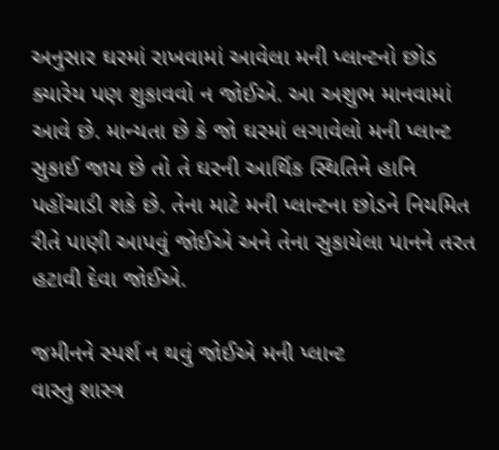અનુસાર ઘરમાં રાખવામાં આવેલા મની પ્લાન્ટનો છોડ ક્યારેય પણ શુકાવવો ન જોઈએ. આ અશુભ માનવામાં આવે છે. માન્યતા છે કે જો ઘરમાં લગાવેલો મની પ્લાન્ટ સુકાઈ જાય છે તો તે ઘરની આર્થિક સ્થિતિને હાનિ પહોંચાડી શકે છે. તેના માટે મની પ્લાન્ટના છોડને નિયમિત રીતે પાણી આપવું જોઈએ અને તેના સુકાયેલા પાનને તરત હટાવી દેવા જોઈએ.

જમીનને સ્પર્શ ન થવું જોઈએ મની પ્લાન્ટ
વાસ્તુ શાસ્ત્ર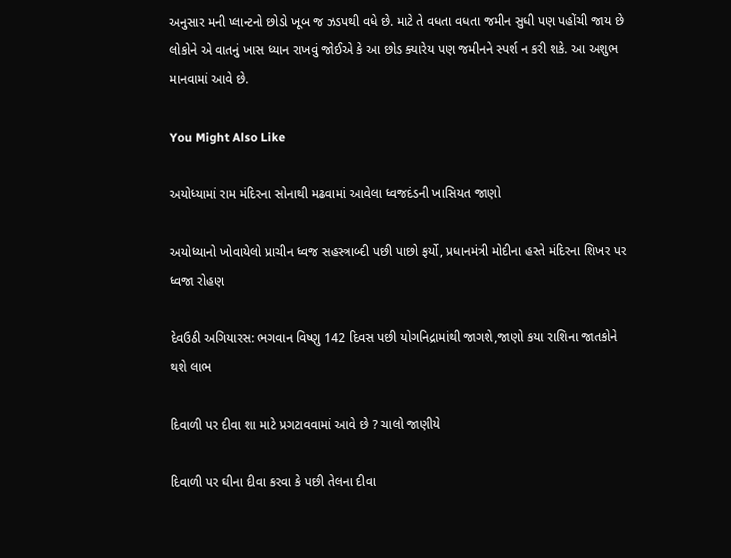અનુસાર મની પ્લાન્ટનો છોડો ખૂબ જ ઝડપથી વધે છે. માટે તે વધતા વધતા જમીન સુધી પણ પહોંચી જાય છે લોકોને એ વાતનું ખાસ ધ્યાન રાખવું જોઈએ કે આ છોડ ક્યારેય પણ જમીનને સ્પર્શ ન કરી શકે. આ અશુભ માનવામાં આવે છે.

You Might Also Like

અયોધ્યામાં રામ મંદિરના સોનાથી મઢવામાં આવેલા ધ્વજદંડની ખાસિયત જાણો

અયોધ્યાનો ખોવાયેલો પ્રાચીન ધ્વજ સહસ્ત્રાબ્દી પછી પાછો ફર્યો, પ્રધાનમંત્રી મોદીના હસ્તે મંદિરના શિખર પર ધ્વજા રોહણ

દેવઉઠી અગિયારસ: ભગવાન વિષ્ણુ 142 દિવસ પછી યોગનિદ્રામાંથી જાગશે,જાણો કયા રાશિના જાતકોને થશે લાભ

દિવાળી પર દીવા શા માટે પ્રગટાવવામાં આવે છે ? ચાલો જાણીયે

દિવાળી પર ઘીના દીવા કરવા કે પછી તેલના દીવા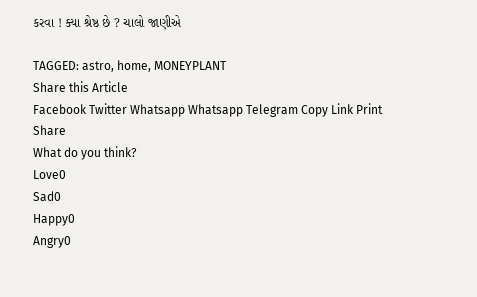કરવા ! ક્યા શ્રેષ્ઠ છે ? ચાલો જાણીએ

TAGGED: astro, home, MONEYPLANT
Share this Article
Facebook Twitter Whatsapp Whatsapp Telegram Copy Link Print
Share
What do you think?
Love0
Sad0
Happy0
Angry0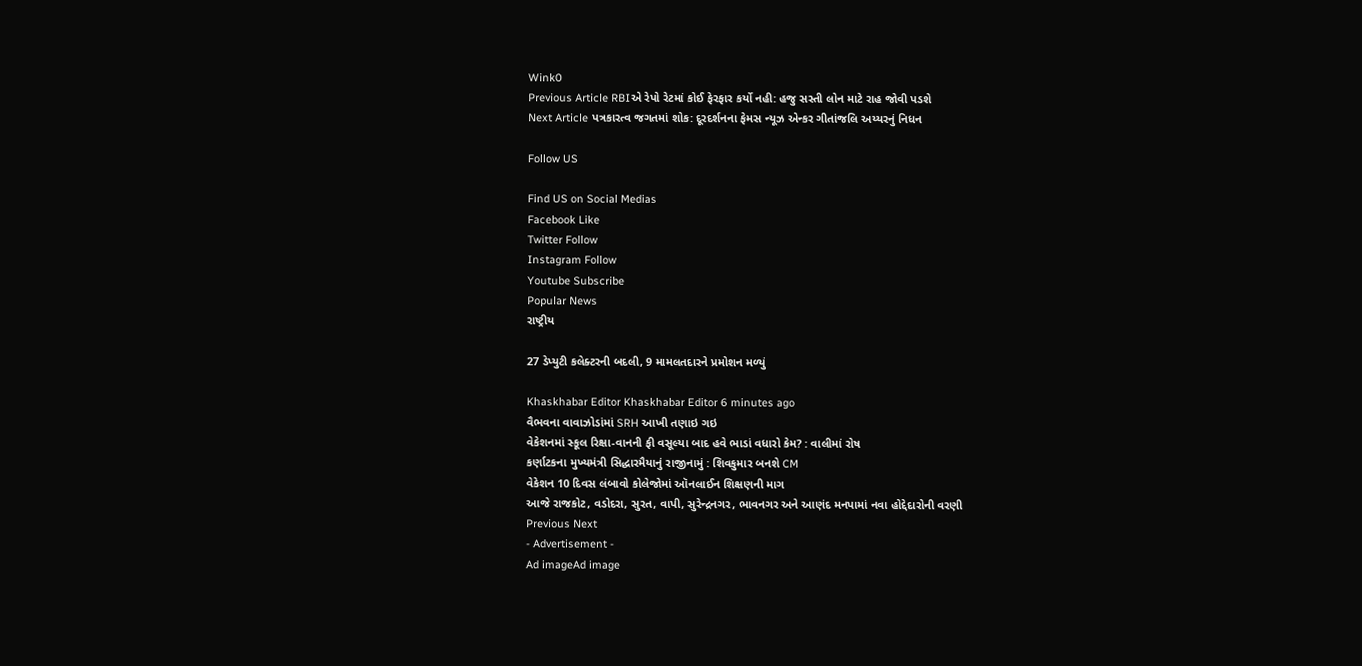Wink0
Previous Article RBIએ રેપો રેટમાં કોઈ ફેરફાર કર્યો નહી: હજુ સસ્તી લોન માટે રાહ જોવી પડશે
Next Article પત્રકારત્વ જગતમાં શોક: દૂરદર્શનના ફેમસ ન્યૂઝ એન્કર ગીતાંજલિ અય્યરનું નિધન

Follow US

Find US on Social Medias
Facebook Like
Twitter Follow
Instagram Follow
Youtube Subscribe
Popular News
રાષ્ટ્રીય

27 ડેપ્યુટી કલેક્ટરની બદલી, 9 મામલતદારને પ્રમોશન મળ્યું

Khaskhabar Editor Khaskhabar Editor 6 minutes ago
વૈભવના વાવાઝોડાંમાં SRH આખી તણાઇ ગઇ
વેકેશનમાં સ્કૂલ રિક્ષા-વાનની ફી વસૂલ્યા બાદ હવે ભાડાં વધારો કેમ? : વાલીમાં રોષ
કર્ણાટકના મુખ્યમંત્રી સિદ્ધારમૈયાનું રાજીનામું : શિવકુમાર બનશે CM
વેકેશન 10 દિવસ લંબાવો કોલેજોમાં ઑનલાઈન શિક્ષણની માગ
આજે રાજકોટ, વડોદરા, સુરત, વાપી, સુરેન્દ્રનગર, ભાવનગર અને આણંદ મનપામાં નવા હોદ્દેદારોની વરણી
Previous Next
- Advertisement -
Ad imageAd image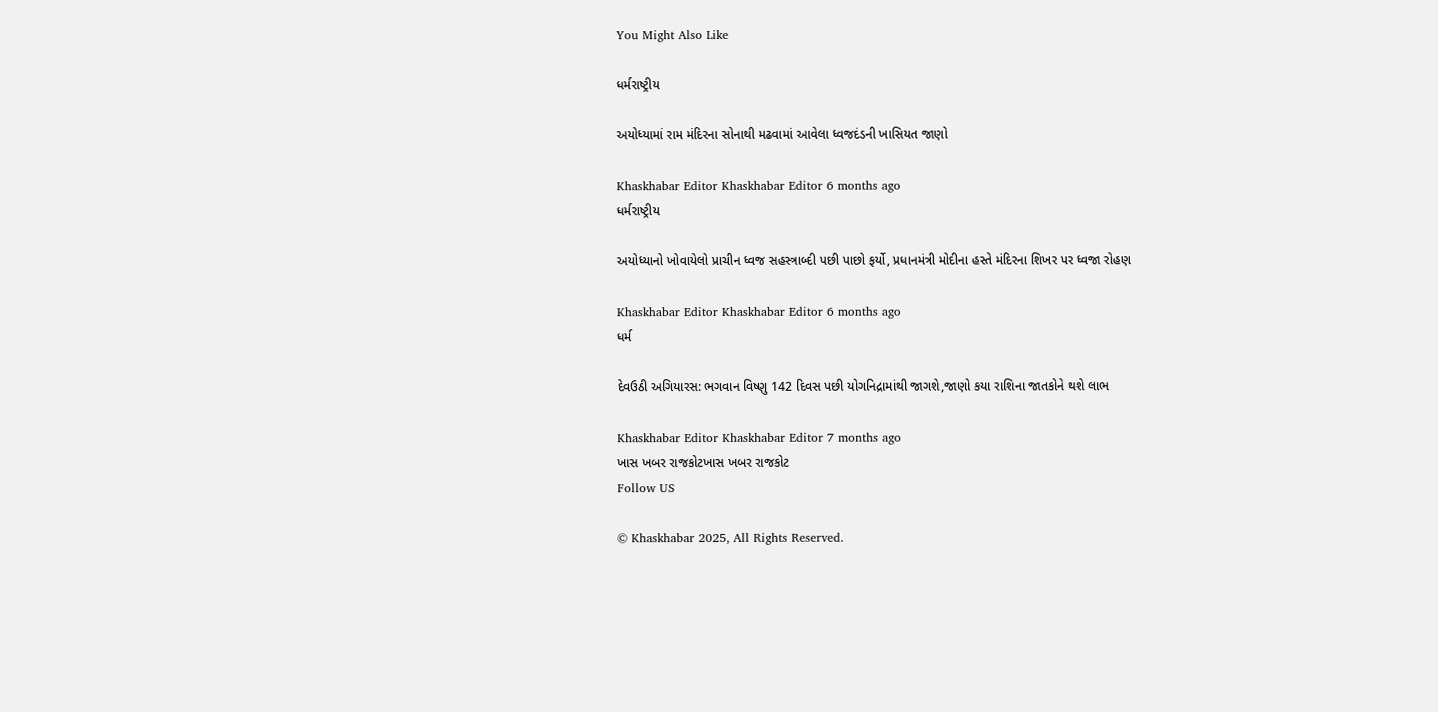You Might Also Like

ધર્મરાષ્ટ્રીય

અયોધ્યામાં રામ મંદિરના સોનાથી મઢવામાં આવેલા ધ્વજદંડની ખાસિયત જાણો

Khaskhabar Editor Khaskhabar Editor 6 months ago
ધર્મરાષ્ટ્રીય

અયોધ્યાનો ખોવાયેલો પ્રાચીન ધ્વજ સહસ્ત્રાબ્દી પછી પાછો ફર્યો, પ્રધાનમંત્રી મોદીના હસ્તે મંદિરના શિખર પર ધ્વજા રોહણ

Khaskhabar Editor Khaskhabar Editor 6 months ago
ધર્મ

દેવઉઠી અગિયારસ: ભગવાન વિષ્ણુ 142 દિવસ પછી યોગનિદ્રામાંથી જાગશે,જાણો કયા રાશિના જાતકોને થશે લાભ

Khaskhabar Editor Khaskhabar Editor 7 months ago
ખાસ ખબર રાજકોટખાસ ખબર રાજકોટ
Follow US

© Khaskhabar 2025, All Rights Reserved.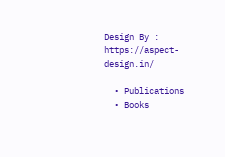Design By : https://aspect-design.in/

  • Publications
  • Books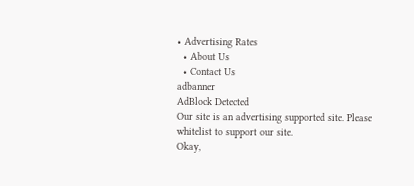• Advertising Rates
  • About Us
  • Contact Us
adbanner
AdBlock Detected
Our site is an advertising supported site. Please whitelist to support our site.
Okay,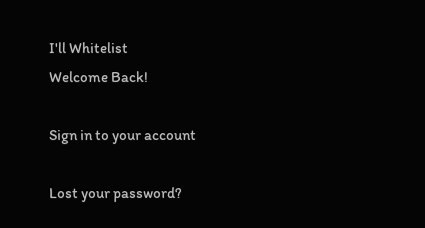I'll Whitelist
Welcome Back!

Sign in to your account

Lost your password?